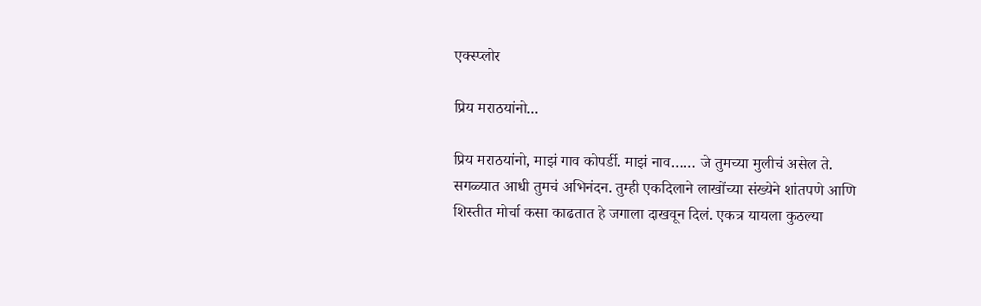एक्स्प्लोर

प्रिय मराठयांनो...

प्रिय मराठयांनो, माझं गाव कोपर्डी. माझं नाव…… जे तुमच्या मुलीचं असेल ते. सगळ्यात आधी तुमचं अभिनंदन. तुम्ही एकदिलाने लाखोंच्या संख्येने शांतपणे आणि शिस्तीत मोर्चा कसा काढतात हे जगाला दाखवून दिलं. एकत्र यायला कुठल्या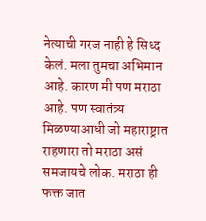नेत्याची गरज नाही हे सिध्द केलं. मला तुमचा अभिमान आहे. कारण मी पण मराठा आहे. पण स्वातंत्र्य मिळण्याआधी जो महाराष्ट्रात राहणारा तो मराठा असं समजायचे लोक. मराठा ही फक्त जात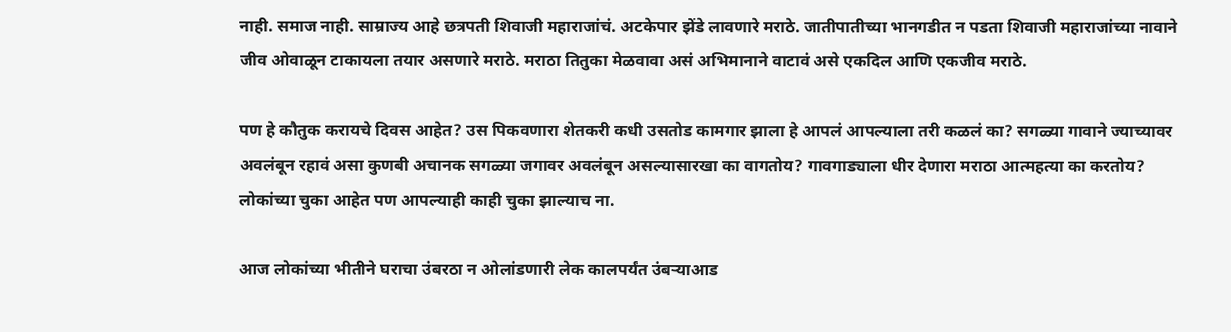नाही. समाज नाही. साम्राज्य आहे छत्रपती शिवाजी महाराजांचं. अटकेपार झेंडे लावणारे मराठे. जातीपातीच्या भानगडीत न पडता शिवाजी महाराजांच्या नावाने जीव ओवाळून टाकायला तयार असणारे मराठे. मराठा तितुका मेळवावा असं अभिमानाने वाटावं असे एकदिल आणि एकजीव मराठे.

पण हे कौतुक करायचे दिवस आहेत? उस पिकवणारा शेतकरी कधी उसतोड कामगार झाला हे आपलं आपल्याला तरी कळलं का? सगळ्या गावाने ज्याच्यावर अवलंबून रहावं असा कुणबी अचानक सगळ्या जगावर अवलंबून असल्यासारखा का वागतोय? गावगाड्याला धीर देणारा मराठा आत्महत्या का करतोय? लोकांच्या चुका आहेत पण आपल्याही काही चुका झाल्याच ना.

आज लोकांच्या भीतीने घराचा उंबरठा न ओलांडणारी लेक कालपर्यंत उंबऱ्याआड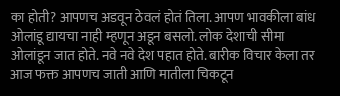का होती? आपणच अडवून ठेवलं होतं तिला. आपण भावकीला बांध ओलांडू द्यायचा नाही म्हणून अडून बसलो. लोक देशाची सीमा ओलांडून जात होते. नवे नवे देश पहात होते. बारीक विचार केला तर आज फक्त आपणच जाती आणि मातीला चिकटून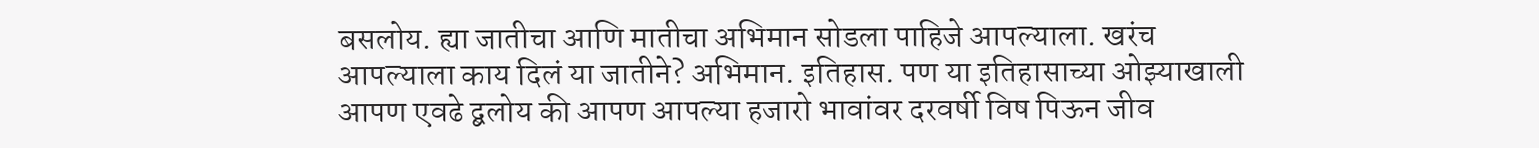बसलोय. ह्या जातीचा आणि मातीचा अभिमान सोडला पाहिजे आपल्याला. खरंच आपल्याला काय दिलं या जातीने? अभिमान. इतिहास. पण या इतिहासाच्या ओझ्याखाली आपण एवढे द्बलोय की आपण आपल्या हजारो भावांवर दरवर्षी विष पिऊन जीव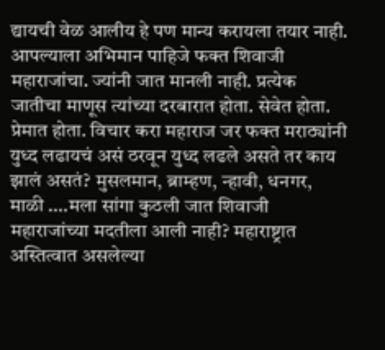द्यायची वेळ आलीय हे पण मान्य करायला तयार नाही. आपल्याला अभिमान पाहिजे फक्त शिवाजी महाराजांचा. ज्यांनी जात मानली नाही. प्रत्येक जातीचा माणूस त्यांच्या दरबारात होता. सेवेत होता. प्रेमात होता. विचार करा महाराज जर फक्त मराठ्यांनी युध्द लढायचं असं ठरवून युध्द लढले असते तर काय झालं असतं? मुसलमान, ब्राम्हण, न्हावी, धनगर, माळी ….मला सांगा कुठली जात शिवाजी महाराजांच्या मदतीला आली नाही? महाराष्ट्रात अस्तित्वात असलेल्या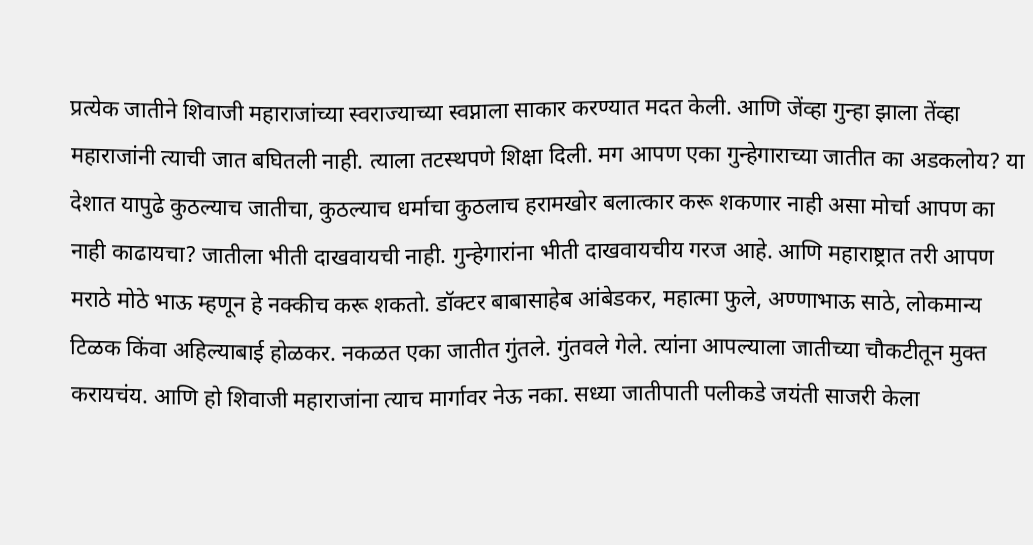प्रत्येक जातीने शिवाजी महाराजांच्या स्वराज्याच्या स्वप्नाला साकार करण्यात मदत केली. आणि जेंव्हा गुन्हा झाला तेंव्हा महाराजांनी त्याची जात बघितली नाही. त्याला तटस्थपणे शिक्षा दिली. मग आपण एका गुन्हेगाराच्या जातीत का अडकलोय? या देशात यापुढे कुठल्याच जातीचा, कुठल्याच धर्माचा कुठलाच हरामखोर बलात्कार करू शकणार नाही असा मोर्चा आपण का नाही काढायचा? जातीला भीती दाखवायची नाही. गुन्हेगारांना भीती दाखवायचीय गरज आहे. आणि महाराष्ट्रात तरी आपण मराठे मोठे भाऊ म्हणून हे नक्कीच करू शकतो. डॉक्टर बाबासाहेब आंबेडकर, महात्मा फुले, अण्णाभाऊ साठे, लोकमान्य टिळक किंवा अहिल्याबाई होळकर. नकळत एका जातीत गुंतले. गुंतवले गेले. त्यांना आपल्याला जातीच्या चौकटीतून मुक्त करायचंय. आणि हो शिवाजी महाराजांना त्याच मार्गावर नेऊ नका. सध्या जातीपाती पलीकडे जयंती साजरी केला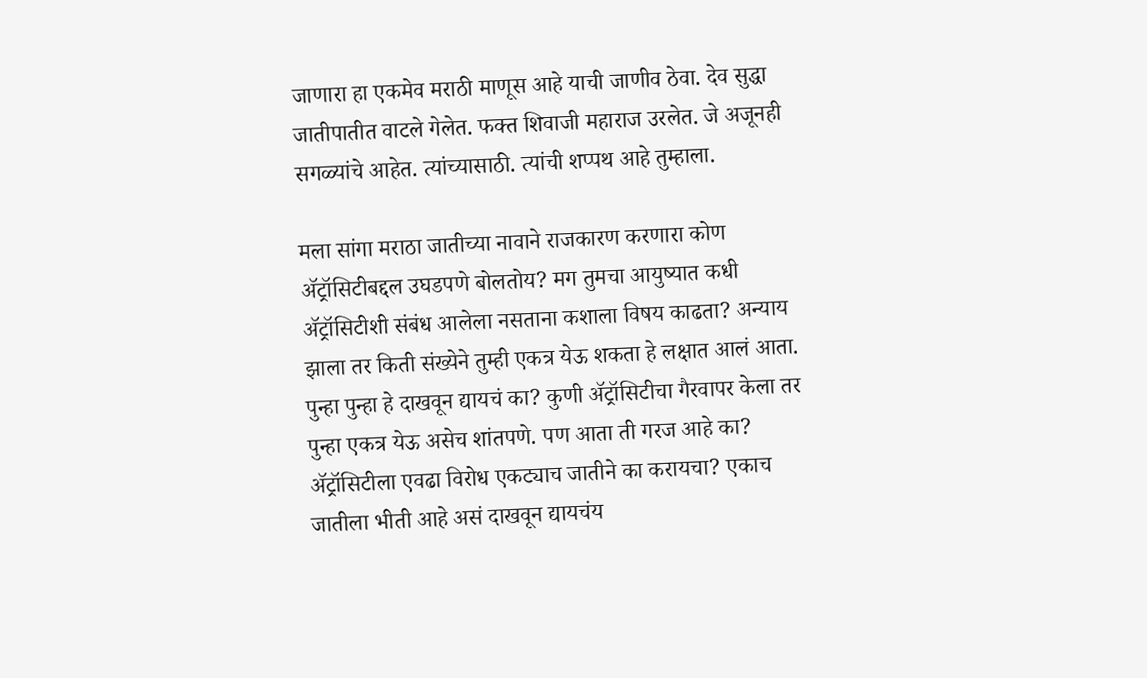जाणारा हा एकमेव मराठी माणूस आहे याची जाणीव ठेवा. देव सुद्धा जातीपातीत वाटले गेलेत. फक्त शिवाजी महाराज उरलेत. जे अजूनही सगळ्यांचे आहेत. त्यांच्यासाठी. त्यांची शप्पथ आहे तुम्हाला.

मला सांगा मराठा जातीच्या नावाने राजकारण करणारा कोण ॲट्रॉसिटीबद्दल उघडपणे बोलतोय? मग तुमचा आयुष्यात कधी ॲट्रॉसिटीशी संबंध आलेला नसताना कशाला विषय काढता? अन्याय झाला तर किती संख्येने तुम्ही एकत्र येऊ शकता हे लक्षात आलं आता. पुन्हा पुन्हा हे दाखवून द्यायचं का? कुणी ॲट्रॉसिटीचा गैरवापर केला तर पुन्हा एकत्र येऊ असेच शांतपणे. पण आता ती गरज आहे का? ॲट्रॉसिटीला एवढा विरोध एकट्याच जातीने का करायचा? एकाच जातीला भीती आहे असं दाखवून द्यायचंय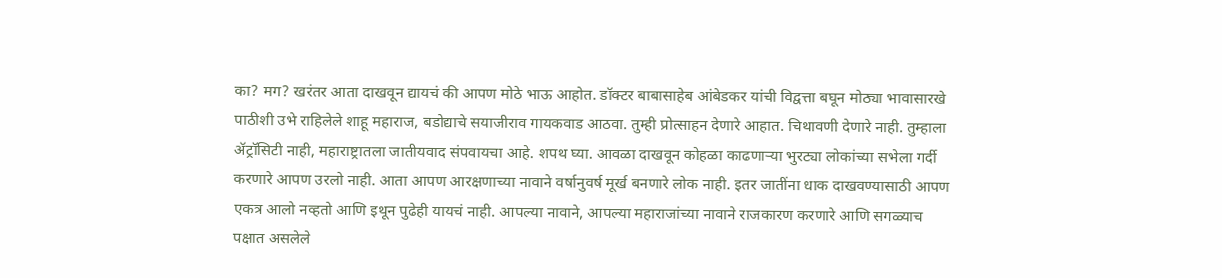का? मग? खरंतर आता दाखवून द्यायचं की आपण मोठे भाऊ आहोत. डॉक्टर बाबासाहेब आंबेडकर यांची विद्वत्ता बघून मोठ्या भावासारखे पाठीशी उभे राहिलेले शाहू महाराज, बडोद्याचे सयाजीराव गायकवाड आठवा. तुम्ही प्रोत्साहन देणारे आहात. चिथावणी देणारे नाही. तुम्हाला ॲट्रॉसिटी नाही, महाराष्ट्रातला जातीयवाद संपवायचा आहे. शपथ घ्या. आवळा दाखवून कोहळा काढणाऱ्या भुरट्या लोकांच्या सभेला गर्दी करणारे आपण उरलो नाही. आता आपण आरक्षणाच्या नावाने वर्षानुवर्ष मूर्ख बनणारे लोक नाही. इतर जातींना धाक दाखवण्यासाठी आपण एकत्र आलो नव्हतो आणि इथून पुढेही यायचं नाही. आपल्या नावाने, आपल्या महाराजांच्या नावाने राजकारण करणारे आणि सगळ्याच पक्षात असलेले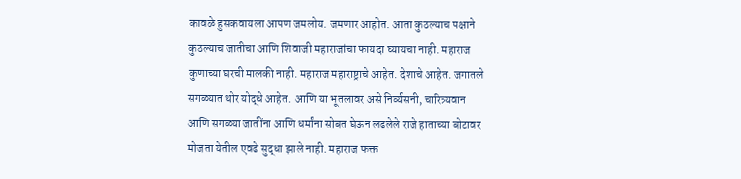कावळे हुसकवायला आपण जमलोय. जमणार आहोत. आता कुठल्याच पक्षाने कुठल्याच जातीचा आणि शिवाजी महाराजांचा फायदा घ्यायचा नाही. महाराज कुणाच्या घरची मालकी नाही. महाराज महाराष्ट्राचे आहेत. देशाचे आहेत. जगातले सगळ्यात थोर योद्धे आहेत. आणि या भूतलावर असे निर्व्यसनी, चारित्र्यवान आणि सगळ्या जातींना आणि धर्मांना सोबत घेऊन लढलेले राजे हाताच्या बोटावर मोजता येतील एवढे सुद्धा झाले नाही. महाराज फक्त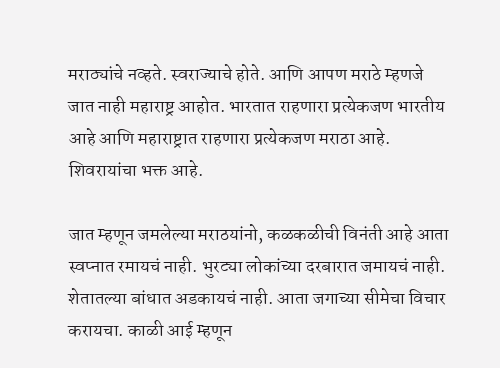मराठ्यांचे नव्हते. स्वराज्याचे होते. आणि आपण मराठे म्हणजे जात नाही महाराष्ट्र आहोत. भारतात राहणारा प्रत्येकजण भारतीय आहे आणि महाराष्ट्रात राहणारा प्रत्येकजण मराठा आहे. शिवरायांचा भक्त आहे.

जात म्हणून जमलेल्या मराठयांनो, कळकळीची विनंती आहे आता स्वप्नात रमायचं नाही. भुरट्या लोकांच्या दरबारात जमायचं नाही. शेतातल्या बांधात अडकायचं नाही. आता जगाच्या सीमेचा विचार करायचा. काळी आई म्हणून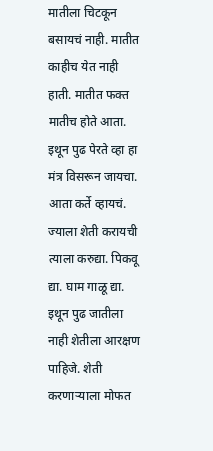मातीला चिटकून बसायचं नाही. मातीत काहीच येत नाही हाती. मातीत फक्त मातीच होते आता. इथून पुढ पेरते व्हा हा मंत्र विसरून जायचा. आता कर्ते व्हायचं. ज्याला शेती करायची त्याला करुद्या. पिकवू द्या. घाम गाळू द्या. इथून पुढ जातीला नाही शेतीला आरक्षण पाहिजे. शेती करणाऱ्याला मोफत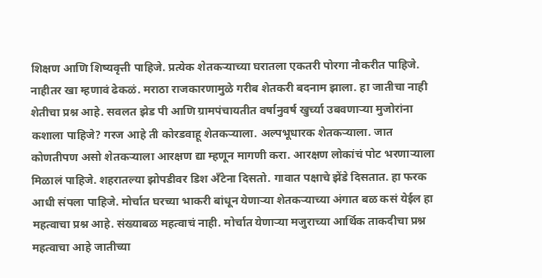शिक्षण आणि शिष्यवृत्ती पाहिजे. प्रत्येक शेतकऱ्याच्या घरातला एकतरी पोरगा नौकरीत पाहिजे. नाहीतर खा म्हणावं ढेकळं. मराठा राजकारणामुळे गरीब शेतकरी बदनाम झाला. हा जातीचा नाही शेतीचा प्रश्न आहे. सवलत झेड पी आणि ग्रामपंचायतीत वर्षानुवर्ष खुर्च्या उबवणाऱ्या मुजोरांना कशाला पाहिजे? गरज आहे ती कोरडवाहू शेतकऱ्याला. अल्पभूधारक शेतकऱ्याला. जात कोणतीपण असो शेतकऱ्याला आरक्षण द्या म्हणून मागणी करा. आरक्षण लोकांचं पोट भरणाऱ्याला मिळालं पाहिजे. शहरातल्या झोपडीवर डिश अँटेना दिसतो. गावात पक्षाचे झेंडे दिसतात. हा फरक आधी संपला पाहिजे. मोर्चात घरच्या भाकरी बांधून येणाऱ्या शेतकऱ्याच्या अंगात बळ कसं येईल हा महत्वाचा प्रश्न आहे. संख्याबळ महत्वाचं नाही. मोर्चात येणाऱ्या मजुराच्या आर्थिक ताकदीचा प्रश्न महत्वाचा आहे जातीच्या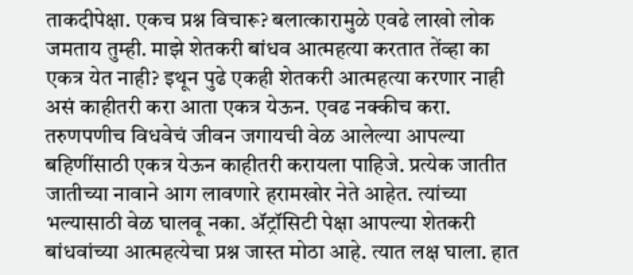ताकदीपेक्षा. एकच प्रश्न विचारू? बलात्कारामुळे एवढे लाखो लोक जमताय तुम्ही. माझे शेतकरी बांधव आत्महत्या करतात तेंव्हा का एकत्र येत नाही? इथून पुढे एकही शेतकरी आत्महत्या करणार नाही असं काहीतरी करा आता एकत्र येऊन. एवढ नक्कीच करा. तरुणपणीच विधवेचं जीवन जगायची वेळ आलेल्या आपल्या बहिणींसाठी एकत्र येऊन काहीतरी करायला पाहिजे. प्रत्येक जातीत जातीच्या नावाने आग लावणारे हरामखोर नेते आहेत. त्यांच्या भल्यासाठी वेळ घालवू नका. ॲट्रॉसिटी पेक्षा आपल्या शेतकरी बांधवांच्या आत्महत्येचा प्रश्न जास्त मोठा आहे. त्यात लक्ष घाला. हात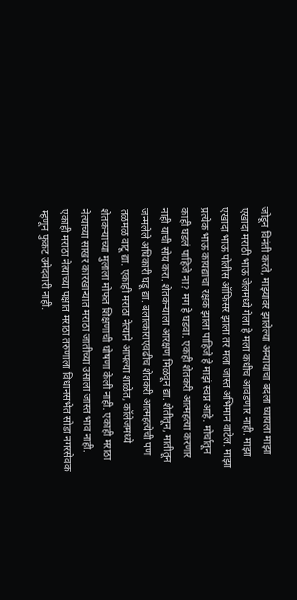जोडून विनंती करते, माझ्यावर झालेल्या अन्यायाचा बदला घ्यायला माझा एखादा मराठी भाऊ जेलमध्ये गेला हे मला कधीच आवडणार नाही. माझा एखादा भाऊ पोलीस ऑफिसर झाला तर मला जास्त अभिमान वाटेल. माझा प्रत्येक भाऊ कायद्याचा रक्षक झाला पाहिजे हे माझं स्वप्न आहे. मोर्चातून काही घडलं पाहिजे ना? मग हे घडवा. एकही शेतकरी आत्महत्या करणार नाही याची सोय करा. शेतकऱ्याला आरक्षण मिळवून द्या. शेतीतून, मातीतून जन्मलेले अधिकारी घडू द्या. बलात्काराएवढीच शेतकरी आत्महत्येची पण तळमळ वाटू द्या. एकाही मराठा नेत्याने आपल्या शाळेत, कॉलेजमध्ये शेतकऱ्याच्या मुलाला मोफत शिक्षणाची घोषणा केली नाही. एकाही मराठा नेत्याच्या साखर कारखान्यात मराठा जातीच्या उसाला जास्त भाव नाही. एकाही मराठा नेत्याच्या पक्षात मराठा तरुणाला विधानसभेत सोडा नगरसेवक म्हणून फुकट उमेदवारी नाही.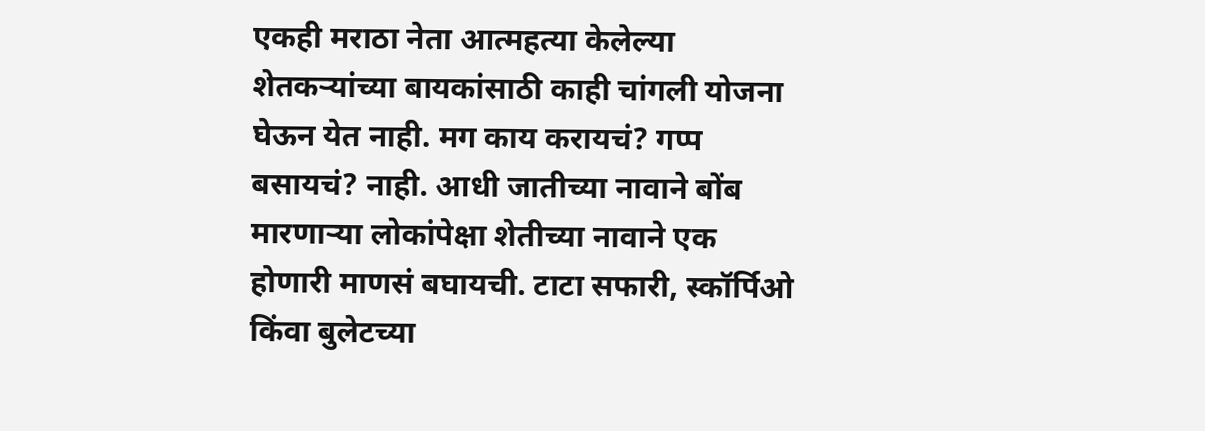एकही मराठा नेता आत्महत्या केलेल्या शेतकऱ्यांच्या बायकांसाठी काही चांगली योजना घेऊन येत नाही. मग काय करायचं? गप्प बसायचं? नाही. आधी जातीच्या नावाने बोंब मारणाऱ्या लोकांपेक्षा शेतीच्या नावाने एक होणारी माणसं बघायची. टाटा सफारी, स्कॉर्पिओ किंवा बुलेटच्या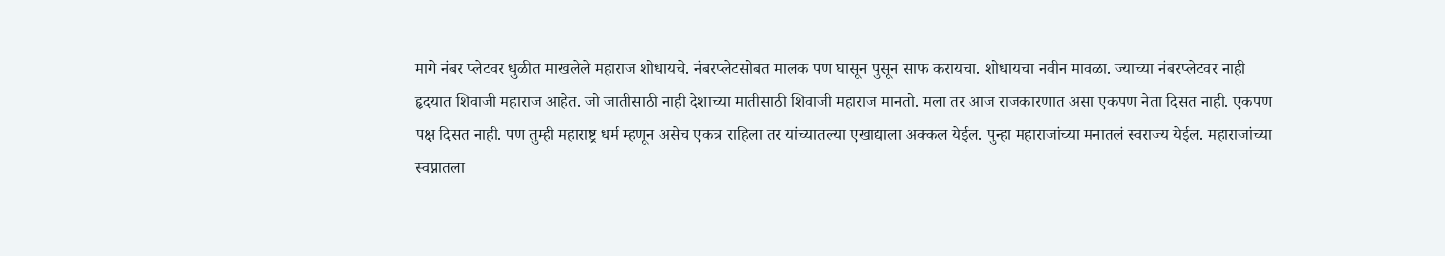मागे नंबर प्लेटवर धुळीत माखलेले महाराज शोधायचे. नंबरप्लेटसोबत मालक पण घासून पुसून साफ करायचा. शोधायचा नवीन मावळा. ज्याच्या नंबरप्लेटवर नाही हृदयात शिवाजी महाराज आहेत. जो जातीसाठी नाही देशाच्या मातीसाठी शिवाजी महाराज मानतो. मला तर आज राजकारणात असा एकपण नेता दिसत नाही. एकपण पक्ष दिसत नाही. पण तुम्ही महाराष्ट्र धर्म म्हणून असेच एकत्र राहिला तर यांच्यातल्या एखाद्याला अक्कल येईल. पुन्हा महाराजांच्या मनातलं स्वराज्य येईल. महाराजांच्या स्वप्नातला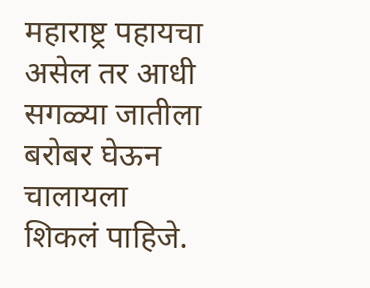महाराष्ट्र पहायचा असेल तर आधी सगळ्या जातीला बरोबर घेऊन चालायला शिकलं पाहिजे.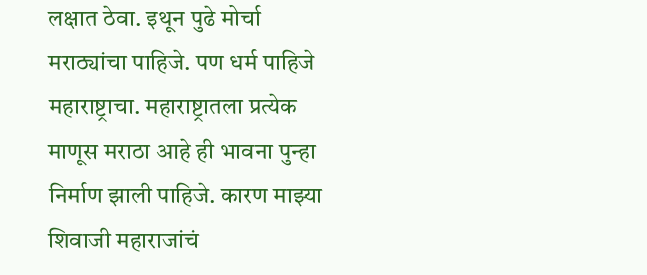लक्षात ठेवा. इथून पुढे मोर्चा मराठ्यांचा पाहिजे. पण धर्म पाहिजे महाराष्ट्राचा. महाराष्ट्रातला प्रत्येक माणूस मराठा आहे ही भावना पुन्हा निर्माण झाली पाहिजे. कारण माझ्या शिवाजी महाराजांचं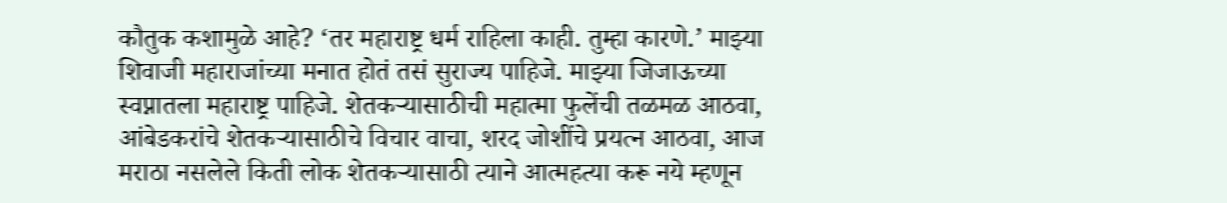कौतुक कशामुळे आहे? ‘तर महाराष्ट्र धर्म राहिला काही. तुम्हा कारणे.’ माझ्या शिवाजी महाराजांच्या मनात होतं तसं सुराज्य पाहिजे. माझ्या जिजाऊच्या स्वप्नातला महाराष्ट्र पाहिजे. शेतकऱ्यासाठीची महात्मा फुलेंची तळमळ आठवा, आंबेडकरांचे शेतकऱ्यासाठीचे विचार वाचा, शरद जोशींचे प्रयत्न आठवा, आज मराठा नसलेले किती लोक शेतकऱ्यासाठी त्याने आत्महत्या करू नये म्हणून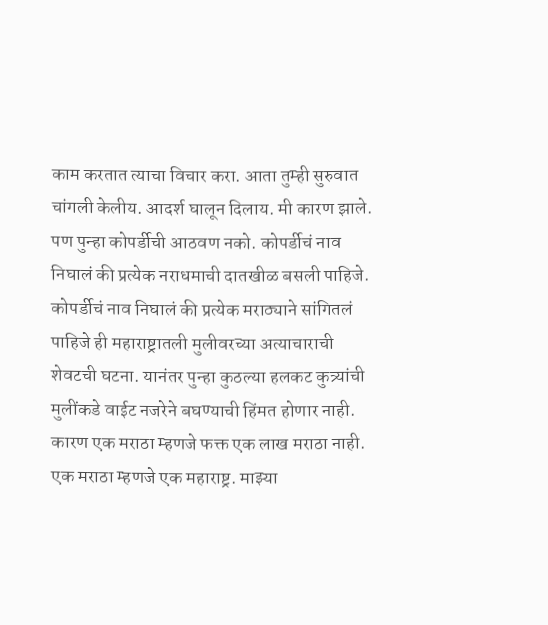काम करतात त्याचा विचार करा. आता तुम्ही सुरुवात चांगली केलीय. आदर्श घालून दिलाय. मी कारण झाले. पण पुन्हा कोपर्डीची आठवण नको. कोपर्डीचं नाव निघालं की प्रत्येक नराधमाची दातखीळ बसली पाहिजे. कोपर्डीचं नाव निघालं की प्रत्येक मराठ्याने सांगितलं पाहिजे ही महाराष्ट्रातली मुलीवरच्या अत्याचाराची शेवटची घटना. यानंतर पुन्हा कुठल्या हलकट कुत्र्यांची मुलींकडे वाईट नजरेने बघण्याची हिंमत होणार नाही. कारण एक मराठा म्हणजे फक्त एक लाख मराठा नाही. एक मराठा म्हणजे एक महाराष्ट्र. माझ्या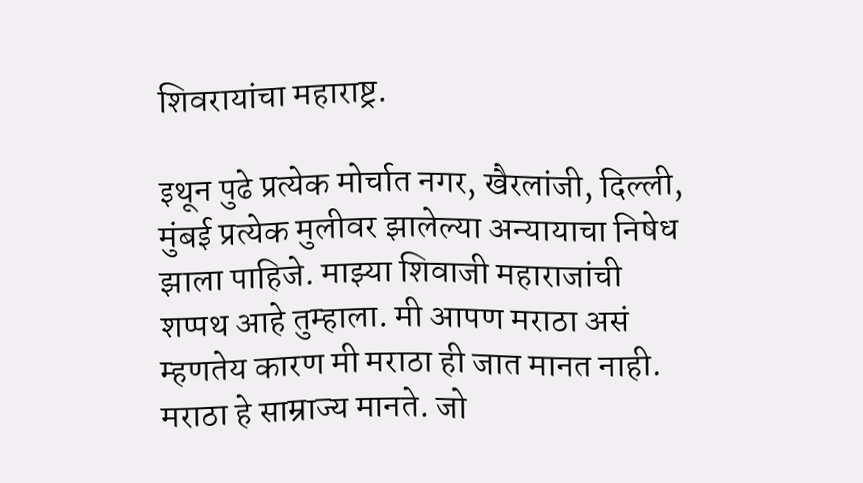शिवरायांचा महाराष्ट्र.

इथून पुढे प्रत्येक मोर्चात नगर, खैरलांजी, दिल्ली, मुंबई प्रत्येक मुलीवर झालेल्या अन्यायाचा निषेध झाला पाहिजे. माझ्या शिवाजी महाराजांची शप्पथ आहे तुम्हाला. मी आपण मराठा असं म्हणतेय कारण मी मराठा ही जात मानत नाही. मराठा हे साम्राज्य मानते. जो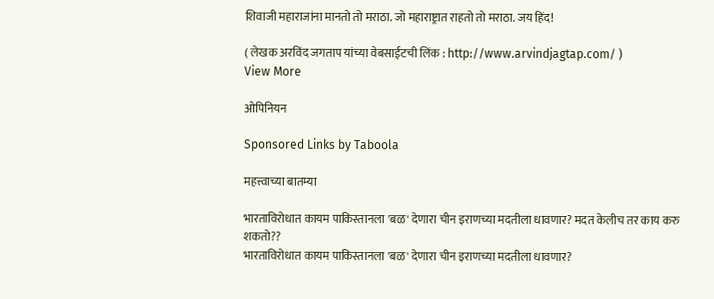शिवाजी महाराजांना मानतो तो मराठा. जो महाराष्ट्रात राहतो तो मराठा. जय हिंद!

( लेखक अरविंद जगताप यांच्या वेबसाईटची लिंक : http://www.arvindjagtap.com/ )
View More

ओपिनियन

Sponsored Links by Taboola

महत्त्वाच्या बातम्या

भारताविरोधात कायम पाकिस्तानला 'बळ' देणारा चीन इराणच्या मदतीला धावणार? मदत केलीच तर काय करु शकतो??
भारताविरोधात कायम पाकिस्तानला 'बळ' देणारा चीन इराणच्या मदतीला धावणार?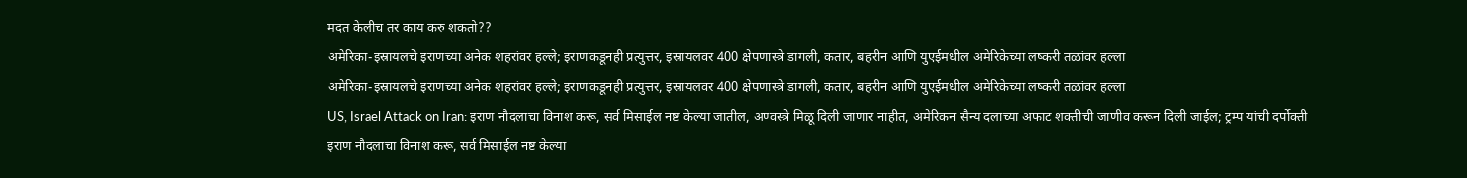मदत केलीच तर काय करु शकतो??
अमेरिका-इस्रायलचे इराणच्या अनेक शहरांवर हल्ले; इराणकडूनही प्रत्युत्तर, इस्रायलवर 400 क्षेपणास्त्रे डागली, कतार, बहरीन आणि युएईमधील अमेरिकेच्या लष्करी तळांवर हल्ला
अमेरिका-इस्रायलचे इराणच्या अनेक शहरांवर हल्ले; इराणकडूनही प्रत्युत्तर, इस्रायलवर 400 क्षेपणास्त्रे डागली, कतार, बहरीन आणि युएईमधील अमेरिकेच्या लष्करी तळांवर हल्ला
US, Israel Attack on Iran: इराण नौदलाचा विनाश करू, सर्व मिसाईल नष्ट केल्या जातील, अण्वस्त्रे मिळू दिली जाणार नाहीत, अमेरिकन सैन्य दलाच्या अफाट शक्तीची जाणीव करून दिली जाईल; ट्रम्प यांची दर्पोक्ती
इराण नौदलाचा विनाश करू, सर्व मिसाईल नष्ट केल्या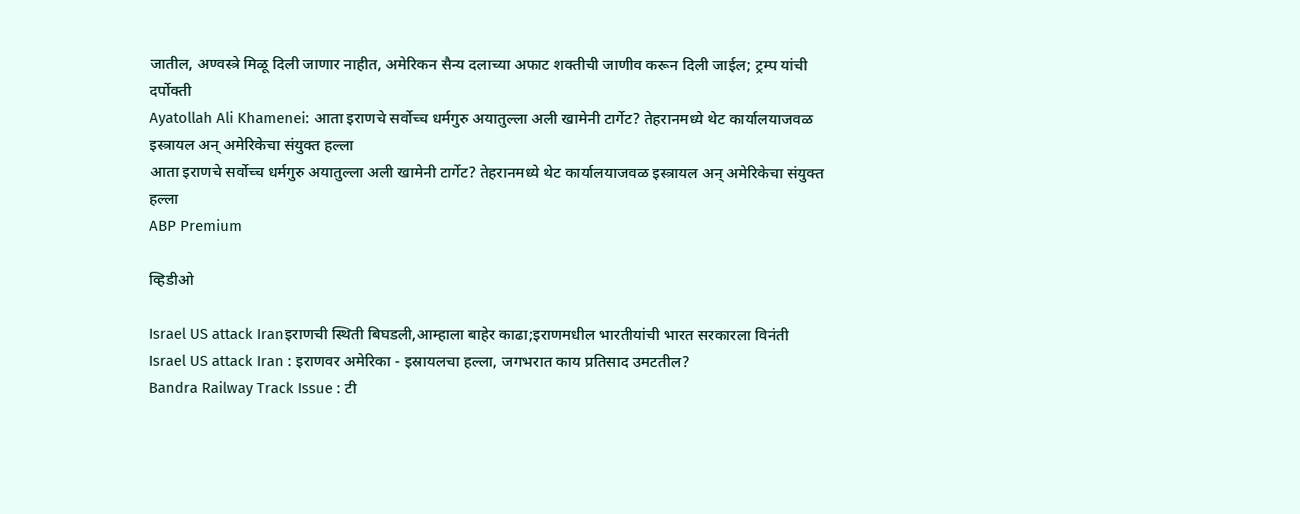जातील, अण्वस्त्रे मिळू दिली जाणार नाहीत, अमेरिकन सैन्य दलाच्या अफाट शक्तीची जाणीव करून दिली जाईल; ट्रम्प यांची दर्पोक्ती
Ayatollah Ali Khamenei: आता इराणचे सर्वोच्च धर्मगुरु अयातुल्ला अली खामेनी टार्गेट? तेहरानमध्ये थेट कार्यालयाजवळ इस्त्रायल अन् अमेरिकेचा संयुक्त हल्ला
आता इराणचे सर्वोच्च धर्मगुरु अयातुल्ला अली खामेनी टार्गेट? तेहरानमध्ये थेट कार्यालयाजवळ इस्त्रायल अन् अमेरिकेचा संयुक्त हल्ला
ABP Premium

व्हिडीओ

Israel US attack Iranइराणची स्थिती बिघडली,आम्हाला बाहेर काढा;इराणमधील भारतीयांची भारत सरकारला विनंती
Israel US attack Iran : इराणवर अमेरिका - इस्रायलचा हल्ला, जगभरात काय प्रतिसाद उमटतील?
Bandra Railway Track Issue : टी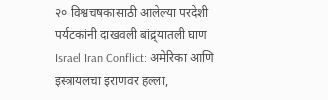२० विश्वचषकासाठी आलेल्या परदेशी पर्यटकांनी दाखवली बांद्र्यातली घाण
Israel Iran Conflict: अमेरिका आणि इस्त्रायलचा इराणवर हल्ला,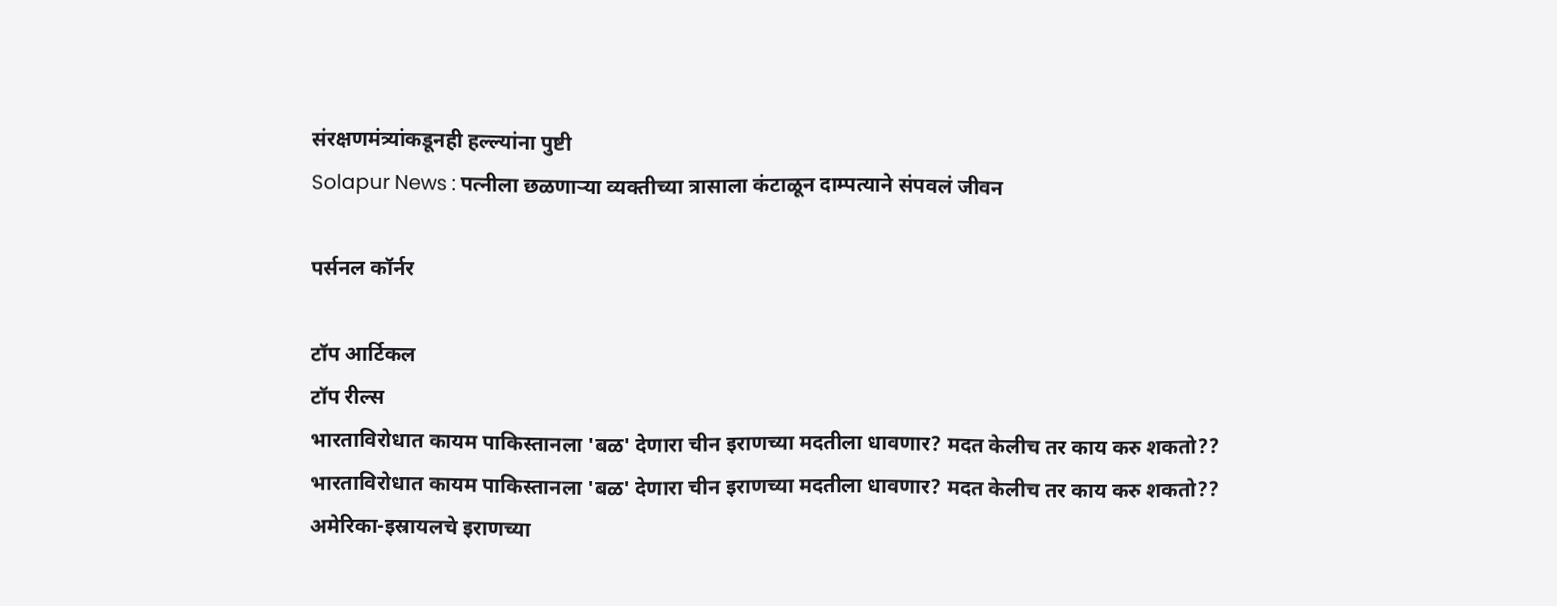संरक्षणमंत्र्यांकडूनही हल्ल्यांना पुष्टी
Solapur News : पत्नीला छळणाऱ्या व्यक्तीच्या त्रासाला कंटाळून दाम्पत्याने संपवलं जीवन

पर्सनल कॉर्नर

टॉप आर्टिकल
टॉप रील्स
भारताविरोधात कायम पाकिस्तानला 'बळ' देणारा चीन इराणच्या मदतीला धावणार? मदत केलीच तर काय करु शकतो??
भारताविरोधात कायम पाकिस्तानला 'बळ' देणारा चीन इराणच्या मदतीला धावणार? मदत केलीच तर काय करु शकतो??
अमेरिका-इस्रायलचे इराणच्या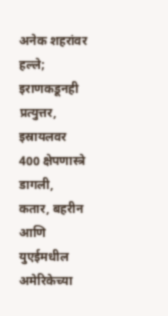अनेक शहरांवर हल्ले; इराणकडूनही प्रत्युत्तर, इस्रायलवर 400 क्षेपणास्त्रे डागली, कतार, बहरीन आणि युएईमधील अमेरिकेच्या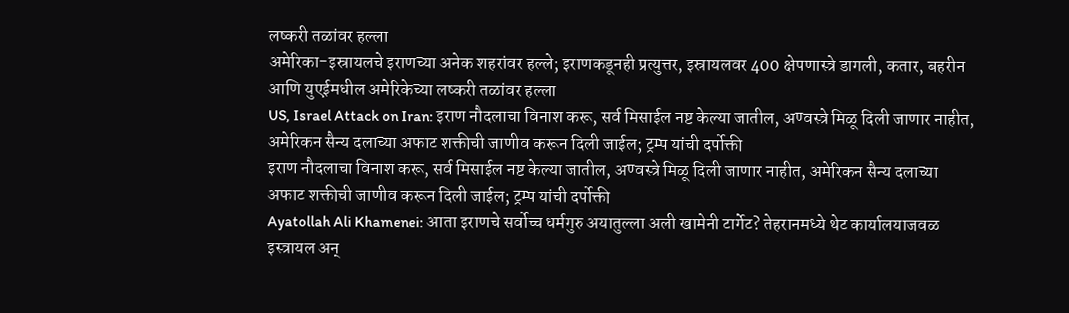लष्करी तळांवर हल्ला
अमेरिका-इस्रायलचे इराणच्या अनेक शहरांवर हल्ले; इराणकडूनही प्रत्युत्तर, इस्रायलवर 400 क्षेपणास्त्रे डागली, कतार, बहरीन आणि युएईमधील अमेरिकेच्या लष्करी तळांवर हल्ला
US, Israel Attack on Iran: इराण नौदलाचा विनाश करू, सर्व मिसाईल नष्ट केल्या जातील, अण्वस्त्रे मिळू दिली जाणार नाहीत, अमेरिकन सैन्य दलाच्या अफाट शक्तीची जाणीव करून दिली जाईल; ट्रम्प यांची दर्पोक्ती
इराण नौदलाचा विनाश करू, सर्व मिसाईल नष्ट केल्या जातील, अण्वस्त्रे मिळू दिली जाणार नाहीत, अमेरिकन सैन्य दलाच्या अफाट शक्तीची जाणीव करून दिली जाईल; ट्रम्प यांची दर्पोक्ती
Ayatollah Ali Khamenei: आता इराणचे सर्वोच्च धर्मगुरु अयातुल्ला अली खामेनी टार्गेट? तेहरानमध्ये थेट कार्यालयाजवळ इस्त्रायल अन्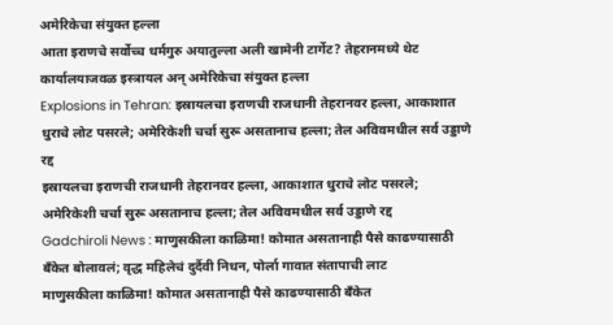अमेरिकेचा संयुक्त हल्ला
आता इराणचे सर्वोच्च धर्मगुरु अयातुल्ला अली खामेनी टार्गेट? तेहरानमध्ये थेट कार्यालयाजवळ इस्त्रायल अन् अमेरिकेचा संयुक्त हल्ला
Explosions in Tehran: इस्रायलचा इराणची राजधानी तेहरानवर हल्ला, आकाशात धुराचे लोट पसरले; अमेरिकेशी चर्चा सुरू असतानाच हल्ला; तेल अविवमधील सर्व उड्डाणे रद्द
इस्रायलचा इराणची राजधानी तेहरानवर हल्ला, आकाशात धुराचे लोट पसरले; अमेरिकेशी चर्चा सुरू असतानाच हल्ला; तेल अविवमधील सर्व उड्डाणे रद्द
Gadchiroli News : माणुसकीला काळिमा! कोमात असतानाही पैसे काढण्यासाठी बँकेत बोलावलं; वृद्ध महिलेचं दुर्दैवी निधन, पोर्ला गावात संतापाची लाट
माणुसकीला काळिमा! कोमात असतानाही पैसे काढण्यासाठी बँकेत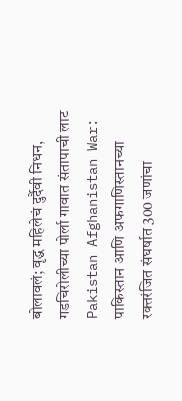बोलावलं; वृद्ध महिलेचं दुर्दैवी निधन, गडचिरोलीच्या पोर्ला गावात संतापाची लाट
Pakistan Afghanistan War: पाकिस्तान आणि अफगाणिस्तानच्या रक्तरंजित संघर्षात 300 जणांचा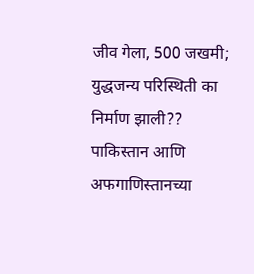जीव गेला, 500 जखमी; युद्धजन्य परिस्थिती का निर्माण झाली??
पाकिस्तान आणि अफगाणिस्तानच्या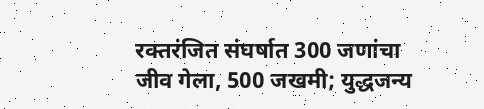रक्तरंजित संघर्षात 300 जणांचा जीव गेला, 500 जखमी; युद्धजन्य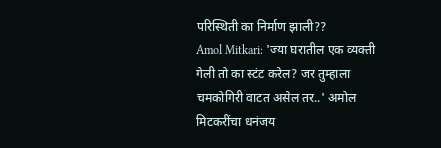परिस्थिती का निर्माण झाली??
Amol Mitkari: 'ज्या घरातील एक व्यक्ती गेली तो का स्टंट करेल? जर तुम्हाला चमकोगिरी वाटत असेल तर..' अमोल मिटकरींचा धनंजय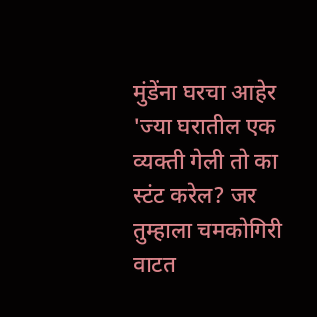मुंडेंना घरचा आहेर
'ज्या घरातील एक व्यक्ती गेली तो का स्टंट करेल? जर तुम्हाला चमकोगिरी वाटत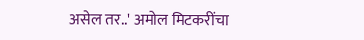असेल तर..' अमोल मिटकरींचा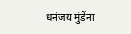धनंजय मुंडेंना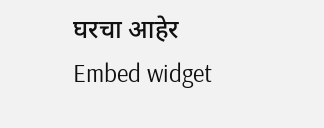घरचा आहेर
Embed widget